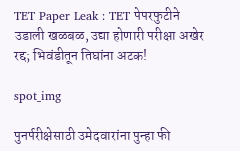TET Paper Leak : TET पेपरफुटीने उडाली खळबळ, उद्या होणारी परीक्षा अखेर रद्द; भिवंडीतून तिघांना अटक!

spot_img

पुनर्परीक्षेसाठी उमेदवारांना पुन्हा फी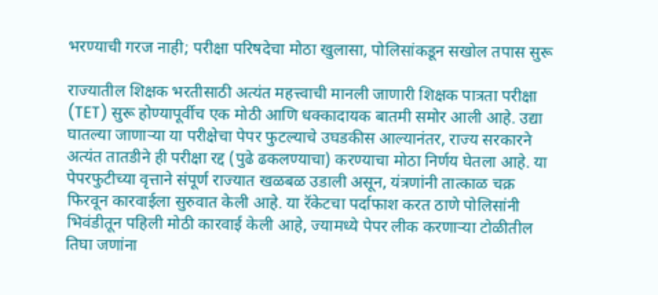भरण्याची गरज नाही; परीक्षा परिषदेचा मोठा खुलासा, पोलिसांकडून सखोल तपास सुरू

राज्यातील शिक्षक भरतीसाठी अत्यंत महत्त्वाची मानली जाणारी शिक्षक पात्रता परीक्षा (TET) सुरू होण्यापूर्वीच एक मोठी आणि धक्कादायक बातमी समोर आली आहे. उद्या घातल्या जाणाऱ्या या परीक्षेचा पेपर फुटल्याचे उघडकीस आल्यानंतर, राज्य सरकारने अत्यंत तातडीने ही परीक्षा रद्द (पुढे ढकलण्याचा) करण्याचा मोठा निर्णय घेतला आहे. या पेपरफुटीच्या वृत्ताने संपूर्ण राज्यात खळबळ उडाली असून, यंत्रणांनी तात्काळ चक्र फिरवून कारवाईला सुरुवात केली आहे. या रॅकेटचा पर्दाफाश करत ठाणे पोलिसांनी भिवंडीतून पहिली मोठी कारवाई केली आहे, ज्यामध्ये पेपर लीक करणाऱ्या टोळीतील तिघा जणांना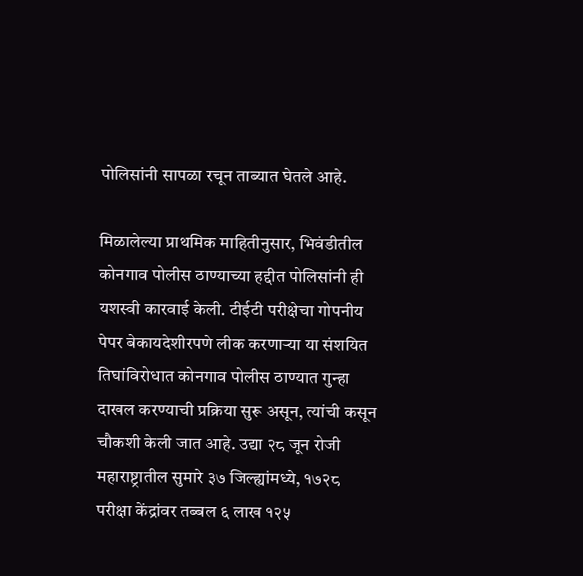पोलिसांनी सापळा रचून ताब्यात घेतले आहे.

मिळालेल्या प्राथमिक माहितीनुसार, भिवंडीतील कोनगाव पोलीस ठाण्याच्या हद्दीत पोलिसांनी ही यशस्वी कारवाई केली. टीईटी परीक्षेचा गोपनीय पेपर बेकायदेशीरपणे लीक करणाऱ्या या संशयित तिघांविरोधात कोनगाव पोलीस ठाण्यात गुन्हा दाखल करण्याची प्रक्रिया सुरू असून, त्यांची कसून चौकशी केली जात आहे. उद्या २८ जून रोजी महाराष्ट्रातील सुमारे ३७ जिल्ह्यांमध्ये, १७२८ परीक्षा केंद्रांवर तब्बल ६ लाख १२५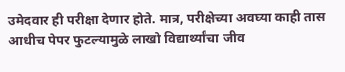उमेदवार ही परीक्षा देणार होते. मात्र, परीक्षेच्या अवघ्या काही तास आधीच पेपर फुटल्यामुळे लाखो विद्यार्थ्यांचा जीव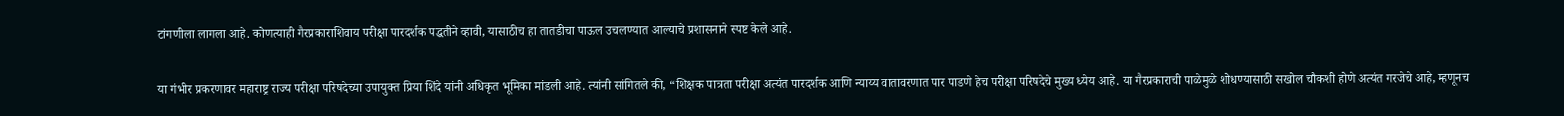टांगणीला लागला आहे. कोणत्याही गैरप्रकाराशिवाय परीक्षा पारदर्शक पद्धतीने व्हावी, यासाठीच हा तातडीचा पाऊल उचलण्यात आल्याचे प्रशासनाने स्पष्ट केले आहे.

या गंभीर प्रकरणावर महाराष्ट्र राज्य परीक्षा परिषदेच्या उपायुक्त प्रिया शिंदे यांनी अधिकृत भूमिका मांडली आहे. त्यांनी सांगितले की, “शिक्षक पात्रता परीक्षा अत्यंत पारदर्शक आणि न्याय्य वातावरणात पार पाडणे हेच परीक्षा परिषदेचे मुख्य ध्येय आहे. या गैरप्रकाराची पाळेमुळे शोधण्यासाठी सखोल चौकशी होणे अत्यंत गरजेचे आहे, म्हणूनच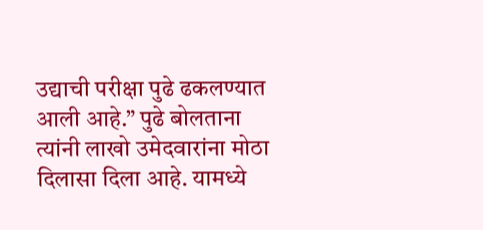उद्याची परीक्षा पुढे ढकलण्यात आली आहे.” पुढे बोलताना त्यांनी लाखो उमेदवारांना मोठा दिलासा दिला आहे. यामध्ये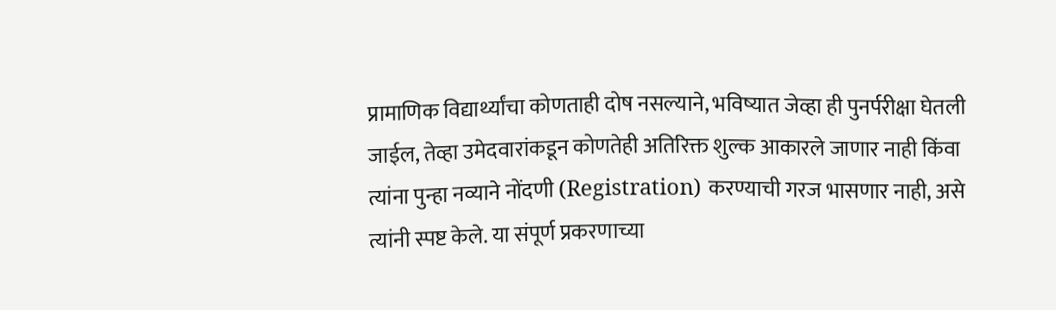प्रामाणिक विद्यार्थ्यांचा कोणताही दोष नसल्याने, भविष्यात जेव्हा ही पुनर्परीक्षा घेतली जाईल, तेव्हा उमेदवारांकडून कोणतेही अतिरिक्त शुल्क आकारले जाणार नाही किंवा त्यांना पुन्हा नव्याने नोंदणी (Registration) करण्याची गरज भासणार नाही, असे त्यांनी स्पष्ट केले. या संपूर्ण प्रकरणाच्या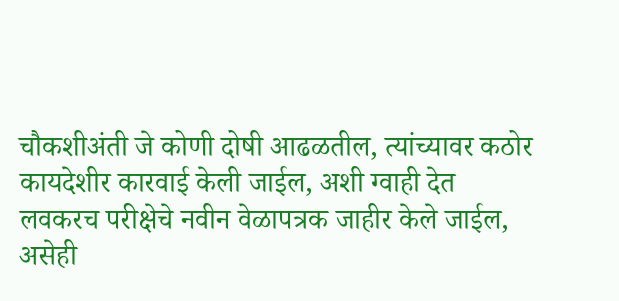चौकशीअंती जे कोणी दोषी आढळतील, त्यांच्यावर कठोर कायदेशीर कारवाई केली जाईल, अशी ग्वाही देत लवकरच परीक्षेचे नवीन वेळापत्रक जाहीर केले जाईल, असेही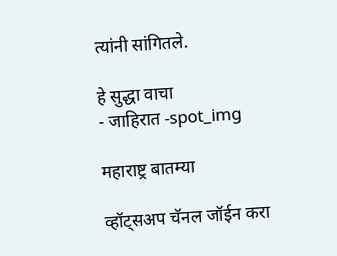त्यांनी सांगितले.

हे सुद्धा वाचा
- जाहिरात -spot_img

महाराष्ट्र बातम्या

व्हॉट्सअप चॅनल जॉईन करा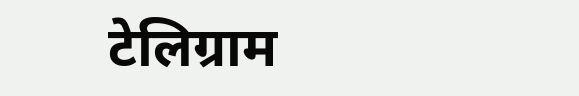टेलिग्राम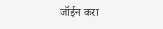जॉईन करा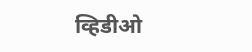व्हिडीओ